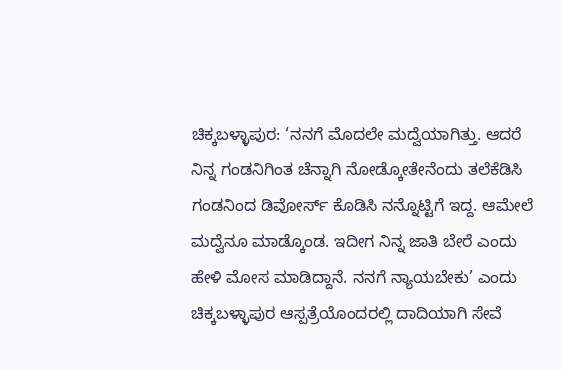ಚಿಕ್ಕಬಳ್ಳಾಪುರ: ‘ನನಗೆ ಮೊದಲೇ ಮದ್ವೆಯಾಗಿತ್ತು. ಆದರೆ ನಿನ್ನ ಗಂಡನಿಗಿಂತ ಚೆನ್ನಾಗಿ ನೋಡ್ಕೋತೇನೆಂದು ತಲೆಕೆಡಿಸಿ ಗಂಡನಿಂದ ಡಿವೋರ್ಸ್ ಕೊಡಿಸಿ ನನ್ನೊಟ್ಟಿಗೆ ಇದ್ದ. ಆಮೇಲೆ ಮದ್ವೆನೂ ಮಾಡ್ಕೊಂಡ. ಇದೀಗ ನಿನ್ನ ಜಾತಿ ಬೇರೆ ಎಂದು ಹೇಳಿ ಮೋಸ ಮಾಡಿದ್ದಾನೆ. ನನಗೆ ನ್ಯಾಯಬೇಕು’ ಎಂದು ಚಿಕ್ಕಬಳ್ಳಾಪುರ ಆಸ್ಪತ್ರೆಯೊಂದರಲ್ಲಿ ದಾದಿಯಾಗಿ ಸೇವೆ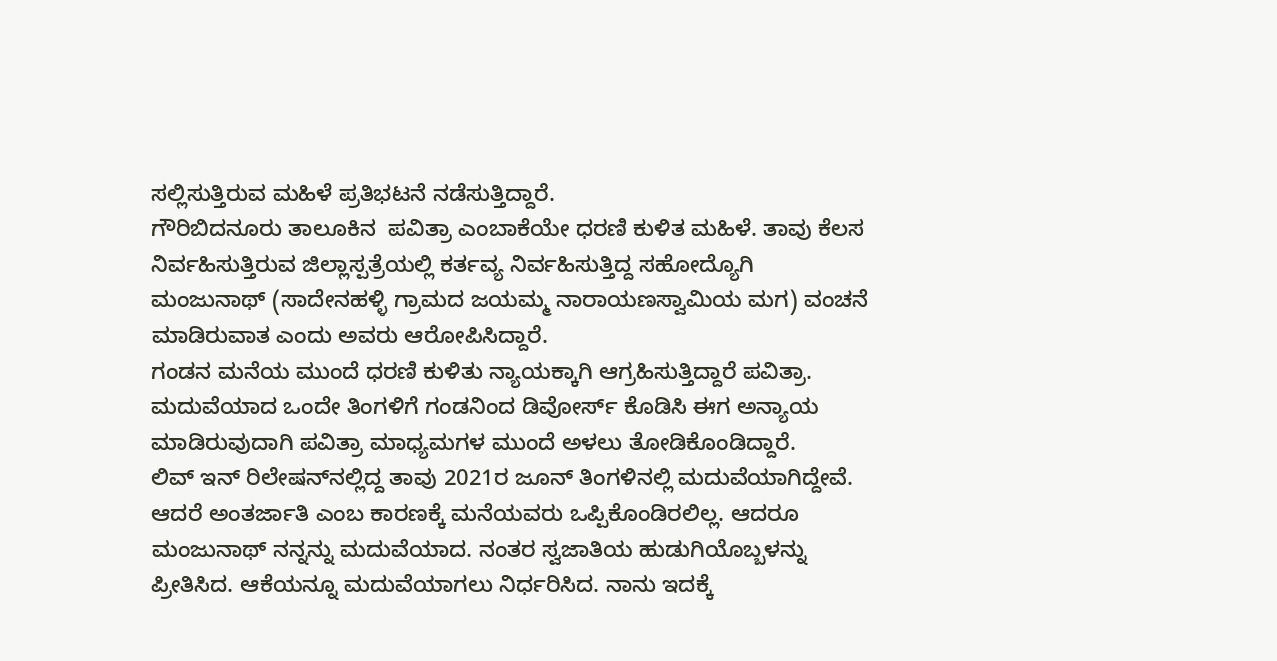ಸಲ್ಲಿಸುತ್ತಿರುವ ಮಹಿಳೆ ಪ್ರತಿಭಟನೆ ನಡೆಸುತ್ತಿದ್ದಾರೆ.
ಗೌರಿಬಿದನೂರು ತಾಲೂಕಿನ  ಪವಿತ್ರಾ ಎಂಬಾಕೆಯೇ ಧರಣಿ ಕುಳಿತ ಮಹಿಳೆ. ತಾವು ಕೆಲಸ ನಿರ್ವಹಿಸುತ್ತಿರುವ ಜಿಲ್ಲಾಸ್ಪತ್ರೆಯಲ್ಲಿ ಕರ್ತವ್ಯ ನಿರ್ವಹಿಸುತ್ತಿದ್ದ ಸಹೋದ್ಯೊಗಿ ಮಂಜುನಾಥ್ (ಸಾದೇನಹಳ್ಳಿ ಗ್ರಾಮದ ಜಯಮ್ಮ ನಾರಾಯಣಸ್ವಾಮಿಯ ಮಗ) ವಂಚನೆ ಮಾಡಿರುವಾತ ಎಂದು ಅವರು ಆರೋಪಿಸಿದ್ದಾರೆ.
ಗಂಡನ ಮನೆಯ ಮುಂದೆ ಧರಣಿ ಕುಳಿತು ನ್ಯಾಯಕ್ಕಾಗಿ ಆಗ್ರಹಿಸುತ್ತಿದ್ದಾರೆ ಪವಿತ್ರಾ. ಮದುವೆಯಾದ ಒಂದೇ ತಿಂಗಳಿಗೆ ಗಂಡನಿಂದ ಡಿವೋರ್ಸ್ ಕೊಡಿಸಿ ಈಗ ಅನ್ಯಾಯ ಮಾಡಿರುವುದಾಗಿ ಪವಿತ್ರಾ ಮಾಧ್ಯಮಗಳ ಮುಂದೆ ಅಳಲು ತೋಡಿಕೊಂಡಿದ್ದಾರೆ.
ಲಿವ್ ಇನ್ ರಿಲೇಷನ್‌ನಲ್ಲಿದ್ದ ತಾವು 2021ರ ಜೂನ್ ತಿಂಗಳಿನಲ್ಲಿ ಮದುವೆಯಾಗಿದ್ದೇವೆ. ಆದರೆ ಅಂತರ್ಜಾತಿ ಎಂಬ ಕಾರಣಕ್ಕೆ ಮನೆಯವರು ಒಪ್ಪಿಕೊಂಡಿರಲಿಲ್ಲ. ಆದರೂ ಮಂಜುನಾಥ್ ನನ್ನನ್ನು ಮದುವೆಯಾದ. ನಂತರ ಸ್ವಜಾತಿಯ ಹುಡುಗಿಯೊಬ್ಬಳನ್ನು ಪ್ರೀತಿಸಿದ. ಆಕೆಯನ್ನೂ ಮದುವೆಯಾಗಲು ನಿರ್ಧರಿಸಿದ. ನಾನು ಇದಕ್ಕೆ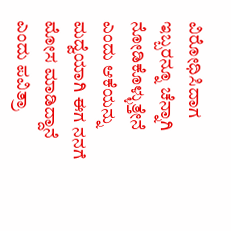ವಿರೋಧಿಸಿದಾಗ ಇಬ್ಬರನ್ನೂ ಚೆನ್ನಾಗಿ ನೋಡಿಕೊಳ್ಳುತ್ತೇನೆ ಎಂದು ಆಕೆಯನ್ನು ಮದ್ವೆಯಾಗಿ ಈಗ ನನಗೆ ಮೋಸ ಮಾಡಿದ್ದಾನೆ ಎಂದು ಪವಿತ್ರಾ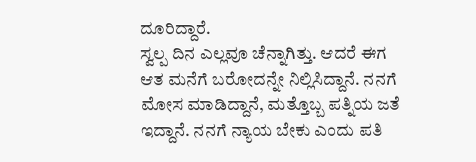ದೂರಿದ್ದಾರೆ.
ಸ್ವಲ್ಪ ದಿನ ಎಲ್ಲವೂ ಚೆನ್ನಾಗಿತ್ತು. ಆದರೆ ಈಗ ಆತ ಮನೆಗೆ ಬರೋದನ್ನೇ ನಿಲ್ಲಿಸಿದ್ದಾನೆ. ನನಗೆ ಮೋಸ ಮಾಡಿದ್ದಾನೆ, ಮತ್ತೊಬ್ಬ ಪತ್ನಿಯ ಜತೆ ಇದ್ದಾನೆ. ನನಗೆ ನ್ಯಾಯ ಬೇಕು ಎಂದು ಪತಿ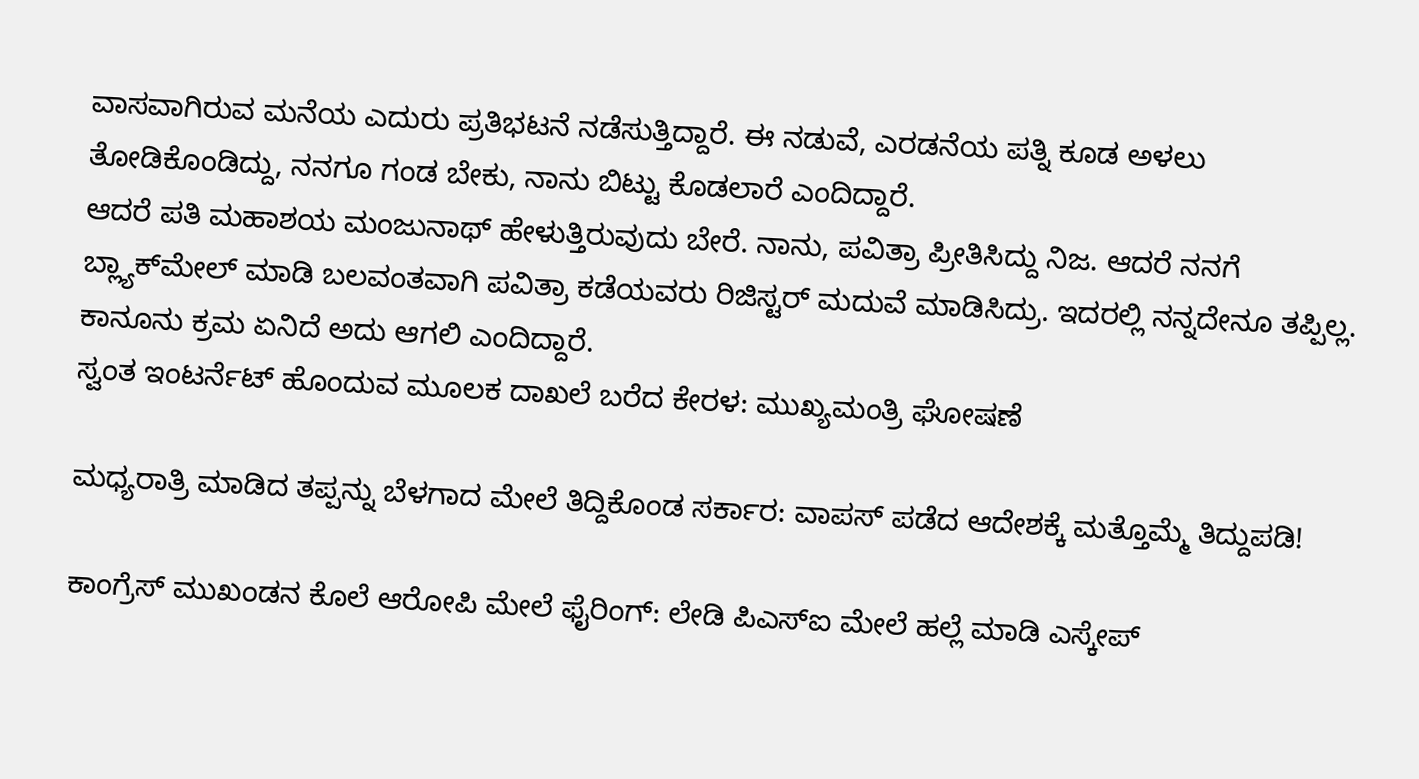ವಾಸವಾಗಿರುವ ಮನೆಯ ಎದುರು ಪ್ರತಿಭಟನೆ ನಡೆಸುತ್ತಿದ್ದಾರೆ. ಈ ನಡುವೆ, ಎರಡನೆಯ ಪತ್ನಿ ಕೂಡ ಅಳಲು ತೋಡಿಕೊಂಡಿದ್ದು, ನನಗೂ ಗಂಡ ಬೇಕು, ನಾನು ಬಿಟ್ಟು ಕೊಡಲಾರೆ ಎಂದಿದ್ದಾರೆ.
ಆದರೆ ಪತಿ ಮಹಾಶಯ ಮಂಜುನಾಥ್ ಹೇಳುತ್ತಿರುವುದು ಬೇರೆ. ನಾನು, ಪವಿತ್ರಾ ಪ್ರೀತಿಸಿದ್ದು ನಿಜ. ಆದರೆ ನನಗೆ ಬ್ಲ್ಯಾಕ್‌ಮೇಲ್ ಮಾಡಿ ಬಲವಂತವಾಗಿ ಪವಿತ್ರಾ ಕಡೆಯವರು ರಿಜಿಸ್ಟರ್ ಮದುವೆ ಮಾಡಿಸಿದ್ರು. ಇದರಲ್ಲಿ ನನ್ನದೇನೂ ತಪ್ಪಿಲ್ಲ. ಕಾನೂನು ಕ್ರಮ ಏನಿದೆ ಅದು ಆಗಲಿ ಎಂದಿದ್ದಾರೆ.
ಸ್ವಂತ ಇಂಟರ್ನೆಟ್ ಹೊಂದುವ ಮೂಲಕ ದಾಖಲೆ ಬರೆದ ಕೇರಳ: ಮುಖ್ಯಮಂತ್ರಿ ಘೋಷಣೆ

ಮಧ್ಯರಾತ್ರಿ ಮಾಡಿದ ತಪ್ಪನ್ನು ಬೆಳಗಾದ ಮೇಲೆ ತಿದ್ದಿಕೊಂಡ ಸರ್ಕಾರ: ವಾಪಸ್ ಪಡೆದ ಆದೇಶಕ್ಕೆ ಮತ್ತೊಮ್ಮೆ ತಿದ್ದುಪಡಿ!

ಕಾಂಗ್ರೆಸ್ ಮುಖಂಡನ ಕೊಲೆ ಆರೋಪಿ ಮೇಲೆ ಫೈರಿಂಗ್: ಲೇಡಿ ಪಿಎಸ್ಐ ಮೇಲೆ ಹಲ್ಲೆ ಮಾಡಿ ಎಸ್ಕೇಪ್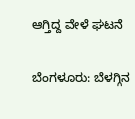ಆಗ್ತಿದ್ದ ವೇಳೆ ಘಟನೆ

ಬೆಂಗಳೂರು: ಬೆಳಗ್ಗಿನ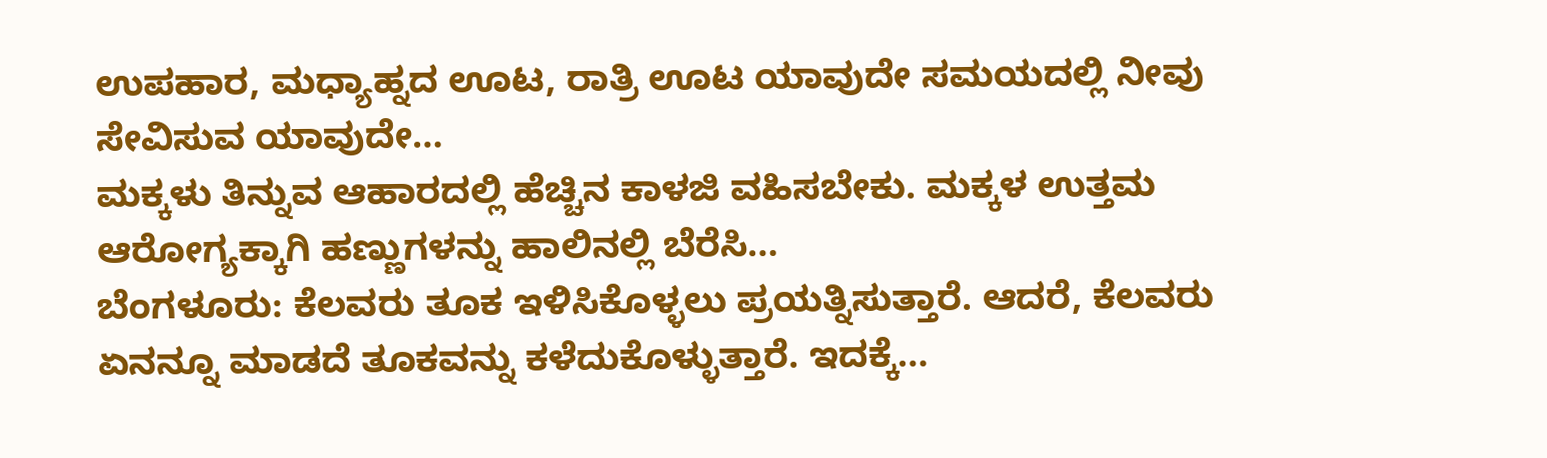ಉಪಹಾರ, ಮಧ್ಯಾಹ್ನದ ಊಟ, ರಾತ್ರಿ ಊಟ ಯಾವುದೇ ಸಮಯದಲ್ಲಿ ನೀವು ಸೇವಿಸುವ ಯಾವುದೇ…
ಮಕ್ಕಳು ತಿನ್ನುವ ಆಹಾರದಲ್ಲಿ ಹೆಚ್ಚಿನ ಕಾಳಜಿ ವಹಿಸಬೇಕು. ಮಕ್ಕಳ ಉತ್ತಮ ಆರೋಗ್ಯಕ್ಕಾಗಿ ಹಣ್ಣುಗಳನ್ನು ಹಾಲಿನಲ್ಲಿ ಬೆರೆಸಿ…
ಬೆಂಗಳೂರು: ಕೆಲವರು ತೂಕ ಇಳಿಸಿಕೊಳ್ಳಲು ಪ್ರಯತ್ನಿಸುತ್ತಾರೆ. ಆದರೆ, ಕೆಲವರು ಏನನ್ನೂ ಮಾಡದೆ ತೂಕವನ್ನು ಕಳೆದುಕೊಳ್ಳುತ್ತಾರೆ. ಇದಕ್ಕೆ…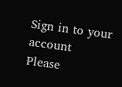Sign in to your account
Please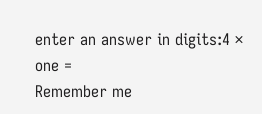enter an answer in digits:4 × one =
Remember me